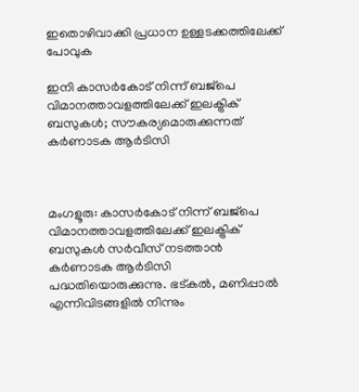ഇതൊഴിവാക്കി പ്രധാന ഉള്ളടക്കത്തിലേക്ക് പോവുക

ഇനി കാസര്‍കോട് നിന്ന് ബജ്‌പെ വിമാനത്താവളത്തിലേക്ക് ഇലക്ട്രിക് ബസുകള്‍; സൗകര്യമൊരുക്കുന്നത് കര്‍ണാടക ആര്‍ടിസി



മംഗളൂരു: കാസര്‍കോട് നിന്ന് ബജ്‌പെ വിമാനത്താവളത്തിലേക്ക് ഇലക്ട്രിക് ബസുകള്‍ സര്‍വീസ് നടത്താന്‍ കര്‍ണാടക ആര്‍ടിസി പദ്ധതിയൊരുക്കുന്നു. ഭട്കല്‍, മണിപ്പാല്‍ എന്നിവിടങ്ങളില്‍ നിന്നും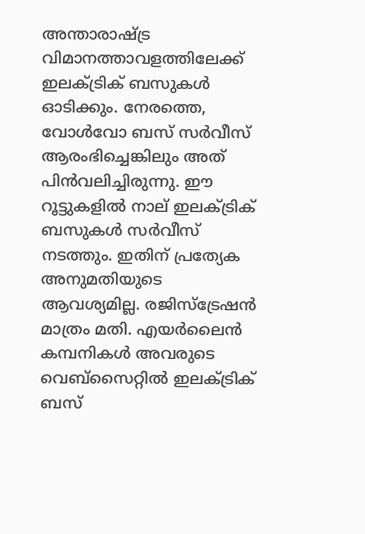അന്താരാഷ്ട്ര വിമാനത്താവളത്തിലേക്ക് ഇലക്ട്രിക് ബസുകള്‍ ഓടിക്കും. നേരത്തെ, വോള്‍വോ ബസ് സര്‍വീസ് ആരംഭിച്ചെങ്കിലും അത് പിന്‍വലിച്ചിരുന്നു. ഈ റൂട്ടുകളില്‍ നാല് ഇലക്ട്രിക് ബസുകള്‍ സര്‍വീസ് നടത്തും. ഇതിന് പ്രത്യേക അനുമതിയുടെ ആവശ്യമില്ല. രജിസ്‌ട്രേഷന്‍ മാത്രം മതി. എയര്‍ലൈന്‍ കമ്പനികള്‍ അവരുടെ വെബ്‌സൈറ്റില്‍ ഇലക്ട്രിക് ബസ്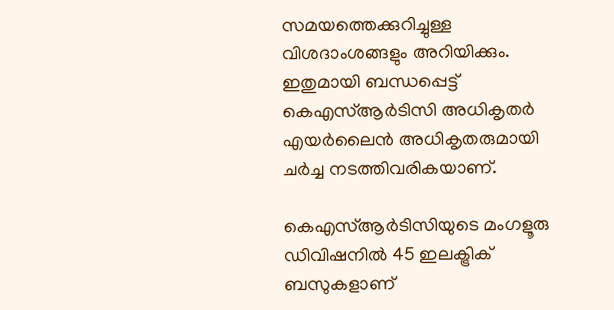സമയത്തെക്കുറിച്ചുള്ള വിശദാംശങ്ങളും അറിയിക്കും. ഇതുമായി ബന്ധപ്പെട്ട് കെഎസ്ആര്‍ടിസി അധികൃതര്‍ എയര്‍ലൈന്‍ അധികൃതരുമായി ചര്‍ച്ച നടത്തിവരികയാണ്.

കെഎസ്ആര്‍ടിസിയുടെ മംഗളൂരു ഡിവിഷനില്‍ 45 ഇലക്ട്രിക് ബസുകളാണ്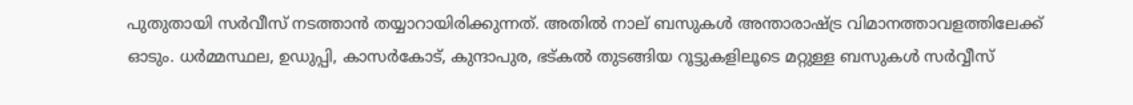പുതുതായി സര്‍വീസ് നടത്താന്‍ തയ്യാറായിരിക്കുന്നത്. അതില്‍ നാല് ബസുകള്‍ അന്താരാഷ്ട്ര വിമാനത്താവളത്തിലേക്ക് ഓടും. ധര്‍മ്മസ്ഥല, ഉഡുപ്പി, കാസര്‍കോട്, കുന്ദാപുര, ഭട്കല്‍ തുടങ്ങിയ റൂട്ടുകളിലൂടെ മറ്റുള്ള ബസുകള്‍ സര്‍വ്വീസ്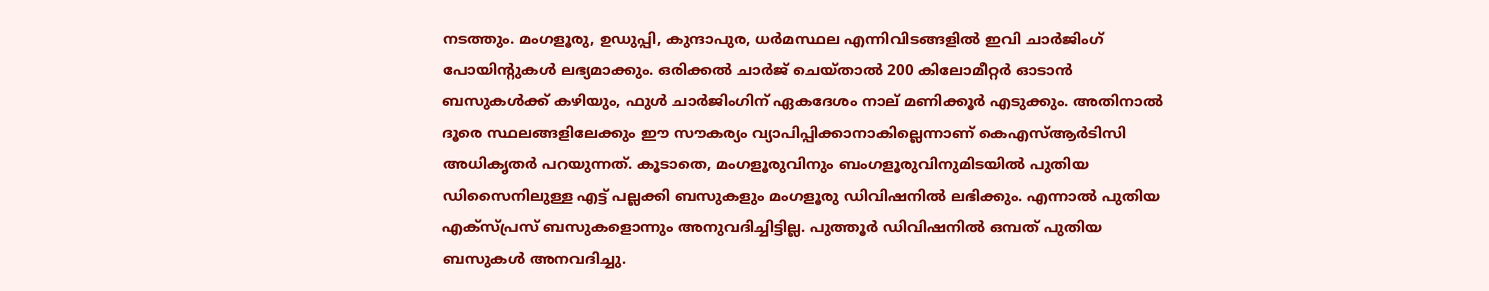നടത്തും. മംഗളൂരു, ഉഡുപ്പി, കുന്ദാപുര, ധര്‍മസ്ഥല എന്നിവിടങ്ങളില്‍ ഇവി ചാര്‍ജിംഗ് പോയിന്റുകള്‍ ലഭ്യമാക്കും. ഒരിക്കല്‍ ചാര്‍ജ് ചെയ്താല്‍ 200 കിലോമീറ്റര്‍ ഓടാന്‍ ബസുകള്‍ക്ക് കഴിയും, ഫുള്‍ ചാര്‍ജിംഗിന് ഏകദേശം നാല് മണിക്കൂര്‍ എടുക്കും. അതിനാല്‍ ദൂരെ സ്ഥലങ്ങളിലേക്കും ഈ സൗകര്യം വ്യാപിപ്പിക്കാനാകില്ലെന്നാണ് കെഎസ്ആര്‍ടിസി അധികൃതര്‍ പറയുന്നത്. കൂടാതെ, മംഗളൂരുവിനും ബംഗളൂരുവിനുമിടയില്‍ പുതിയ ഡിസൈനിലുള്ള എട്ട് പല്ലക്കി ബസുകളും മംഗളൂരു ഡിവിഷനില്‍ ലഭിക്കും. എന്നാല്‍ പുതിയ എക്‌സ്പ്രസ് ബസുകളൊന്നും അനുവദിച്ചിട്ടില്ല. പുത്തൂര്‍ ഡിവിഷനില്‍ ഒമ്പത് പുതിയ ബസുകള്‍ അനവദിച്ചു.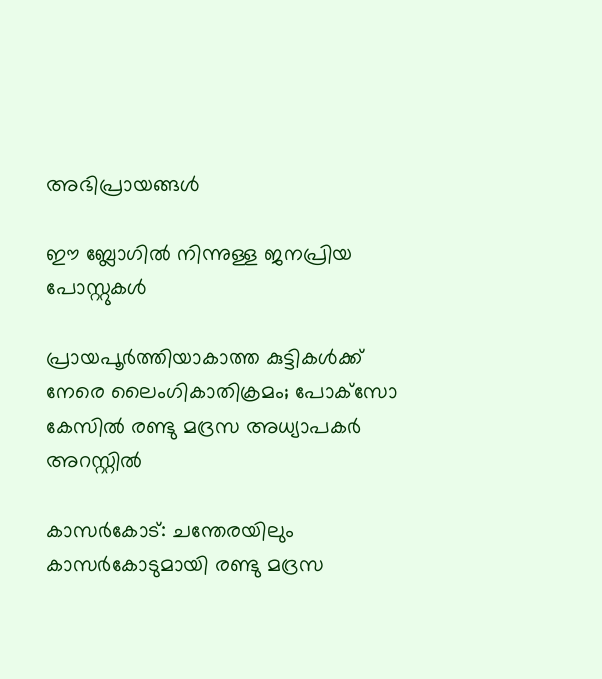അഭിപ്രായങ്ങള്‍

ഈ ബ്ലോഗിൽ നിന്നുള്ള ജനപ്രിയ പോസ്റ്റുകള്‍‌

പ്രായപൂർത്തിയാകാത്ത കുട്ടികൾക്ക് നേരെ ലൈംഗികാതിക്രമം; പോക്‌സോ കേസില്‍ രണ്ടു മദ്രസ അധ്യാപകര്‍ അറസ്റ്റില്‍

കാസര്‍കോട്‌: ചന്തേരയിലും കാസര്‍കോടുമായി രണ്ടു മദ്രസ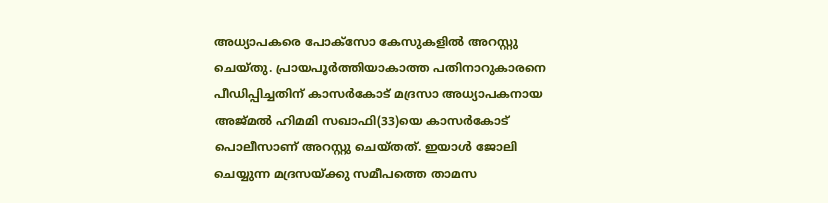അധ്യാപകരെ പോക്‌സോ കേസുകളില്‍ അറസ്റ്റു ചെയ്‌തു. പ്രായപൂർത്തിയാകാത്ത പതിനാറുകാരനെ പീഡിപ്പിച്ചതിന് കാസർകോട് മദ്രസാ അധ്യാപകനായ അജ്‌മല്‍ ഹിമമി സഖാഫി(33)യെ കാസര്‍കോട്‌ പൊലീസാണ് അറസ്റ്റു ചെയ്‌തത്. ഇയാള്‍ ജോലി ചെയ്യുന്ന മദ്രസയ്‌ക്കു സമീപത്തെ താമസ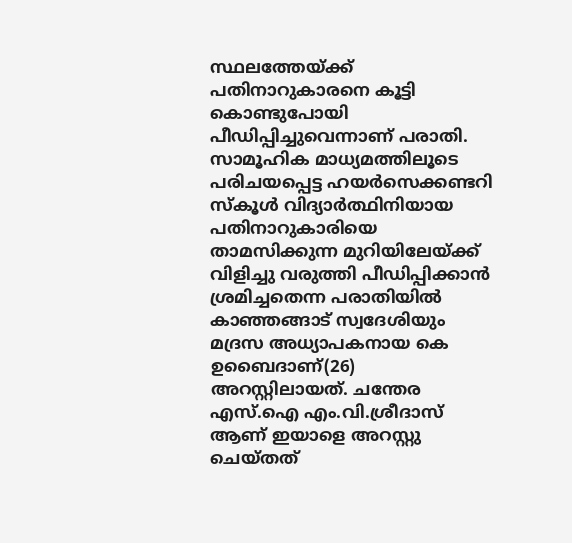സ്ഥലത്തേയ്‌ക്ക്‌ പതിനാറുകാരനെ കൂട്ടി കൊണ്ടുപോയി പീഡിപ്പിച്ചുവെന്നാണ് പരാതി. സാമൂഹിക മാധ്യമത്തിലൂടെ പരിചയപ്പെട്ട ഹയര്‍സെക്കണ്ടറി സ്‌കൂള്‍ വിദ്യാര്‍ത്ഥിനിയായ പതിനാറുകാരിയെ താമസിക്കുന്ന മുറിയിലേയ്‌ക്ക്‌ വിളിച്ചു വരുത്തി പീഡിപ്പിക്കാന്‍ ശ്രമിച്ചതെന്ന പരാതിയിൽ കാഞ്ഞങ്ങാട്‌ സ്വദേശിയും മദ്രസ അധ്യാപകനായ കെ ഉബൈദാണ്(26) അറസ്റ്റിലായത്. ചന്തേര എസ്‌.ഐ എം.വി.ശ്രീദാസ്‌ ആണ്‌ ഇയാളെ അറസ്റ്റു ചെയ്‌തത്‌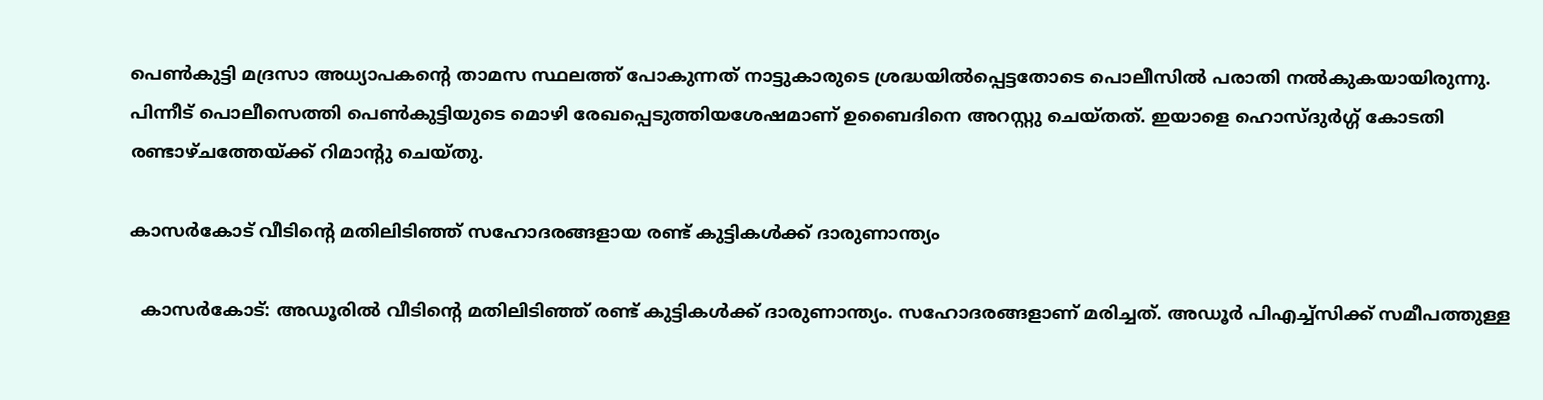പെൺകുട്ടി മദ്രസാ അധ്യാപകന്‍റെ താമസ സ്ഥലത്ത് പോകുന്നത് നാട്ടുകാരുടെ ശ്രദ്ധയില്‍പ്പെട്ടതോടെ പൊലീസില്‍ പരാതി നല്‍കുകയായിരുന്നു. പിന്നീട്‌ പൊലീസെത്തി പെണ്‍കുട്ടിയുടെ മൊഴി രേഖപ്പെടുത്തിയശേഷമാണ്‌ ഉബൈദിനെ അറസ്റ്റു ചെയ്‌തത്‌. ഇയാളെ ഹൊസ്‌ദുര്‍ഗ്ഗ്‌ കോടതി രണ്ടാഴ്‌ചത്തേയ്‌ക്ക്‌ റിമാന്റു ചെയ്‌തു.

കാസര്‍കോട് വീടിന്റെ മതിലിടിഞ്ഞ് സഹോദരങ്ങളായ രണ്ട് കുട്ടികള്‍ക്ക് ദാരുണാന്ത്യം

  കാസര്‍കോട്: അഡൂരില്‍ വീടിന്റെ മതിലിടിഞ്ഞ് രണ്ട് കുട്ടികള്‍ക്ക് ദാരുണാന്ത്യം. സഹോദരങ്ങളാണ് മരിച്ചത്. അഡൂര്‍ പിഎച്ച്‌സിക്ക് സമീപത്തുള്ള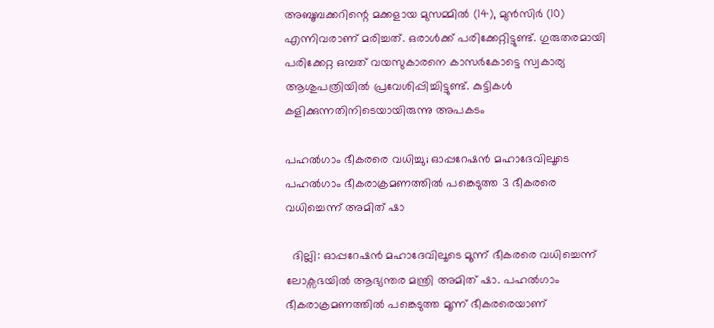അബൂബക്കറിന്റെ മക്കളായ മുസമ്മില്‍ (14), മുന്‍സിര്‍ (10) എന്നിവരാണ് മരിച്ചത്. ഒരാള്‍ക്ക് പരിക്കേറ്റിട്ടുണ്ട്. ഗുരുതരമായി പരിക്കേറ്റ ഒമ്പത് വയസുകാരനെ കാസര്‍കോട്ടെ സ്വകാര്യ ആശുപത്രിയില്‍ പ്രവേശിപ്പിച്ചിട്ടുണ്ട്. കുട്ടികൾ കളിക്കുന്നതിനിടെയായിരുന്നു അപകടം

പഹൽഗാം ഭീകരരെ വധിച്ചു; ഓപ്പറേഷൻ മഹാദേവിലൂടെ പഹൽഗാം ഭീകരാക്രമണത്തിൽ പങ്കെടുത്ത 3 ഭീകരരെ വധിച്ചെന്ന് അമിത് ഷാ

  ദില്ലി: ഓപ്പറേഷൻ മഹാദേവിലൂടെ മൂന്ന് ഭീകരരെ വധിച്ചെന്ന് ലോക്സഭയിൽ ആഭ്യന്തര മന്ത്രി അമിത് ഷാ. പഹൽഗാം ഭീകരാക്രമണത്തിൽ പങ്കെടുത്ത മൂന്ന് ഭീകരരെയാണ്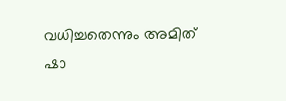വധിച്ചതെന്നും അമിത് ഷാ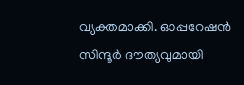വ്യക്തമാക്കി. ഓപ്പറേഷൻ സിന്ദൂര്‍ ദൗത്യവുമായി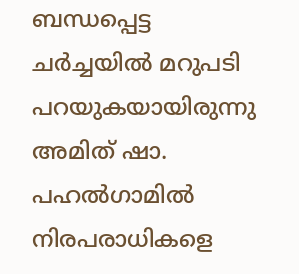ബന്ധപ്പെട്ട ചര്‍ച്ചയിൽ മറുപടി പറയുകയായിരുന്നു അമിത് ഷാ. പഹൽഗാമിൽ നിരപരാധികളെ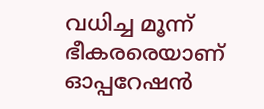വധിച്ച മൂന്ന് ഭീകരരെയാണ് ഓപ്പറേഷൻ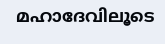മഹാദേവിലൂടെ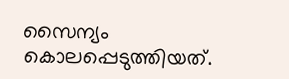സൈന്യം കൊലപ്പെടുത്തിയത്.